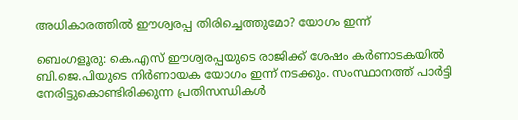അധികാരത്തിൽ ഈശ്വരപ്പ തിരിച്ചെത്തുമോ? യോഗം ഇന്ന്

ബെംഗളൂരു: കെ.എസ് ഈശ്വരപ്പയുടെ രാജിക്ക് ശേഷം കര്‍ണാടകയില്‍ ബി.ജെ.പിയുടെ നിര്‍ണായക യോഗം ഇന്ന് നടക്കും. സംസ്ഥാനത്ത് പാര്‍ട്ടി നേരിട്ടുകൊണ്ടിരിക്കുന്ന പ്രതിസന്ധികള്‍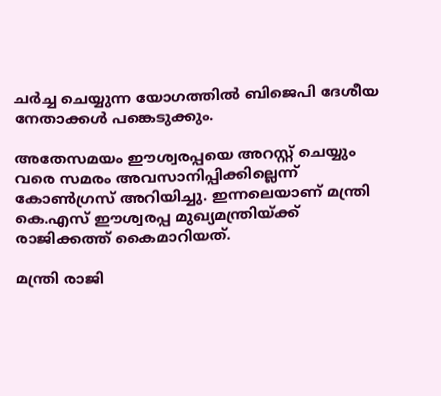ചര്‍ച്ച ചെയ്യുന്ന യോഗത്തില്‍ ബിജെപി ദേശീയ നേതാക്കള്‍ പങ്കെടുക്കും.

അതേസമയം ഈശ്വരപ്പയെ അറസ്റ്റ് ചെയ്യും വരെ സമരം അവസാനിപ്പിക്കില്ലെന്ന് കോണ്‍ഗ്രസ് അറിയിച്ചു. ഇന്നലെയാണ് മന്ത്രി കെ.എസ് ഈശ്വരപ്പ മുഖ്യമന്ത്രിയ്ക്ക് രാജിക്കത്ത് കൈമാറിയത്.

മന്ത്രി രാജി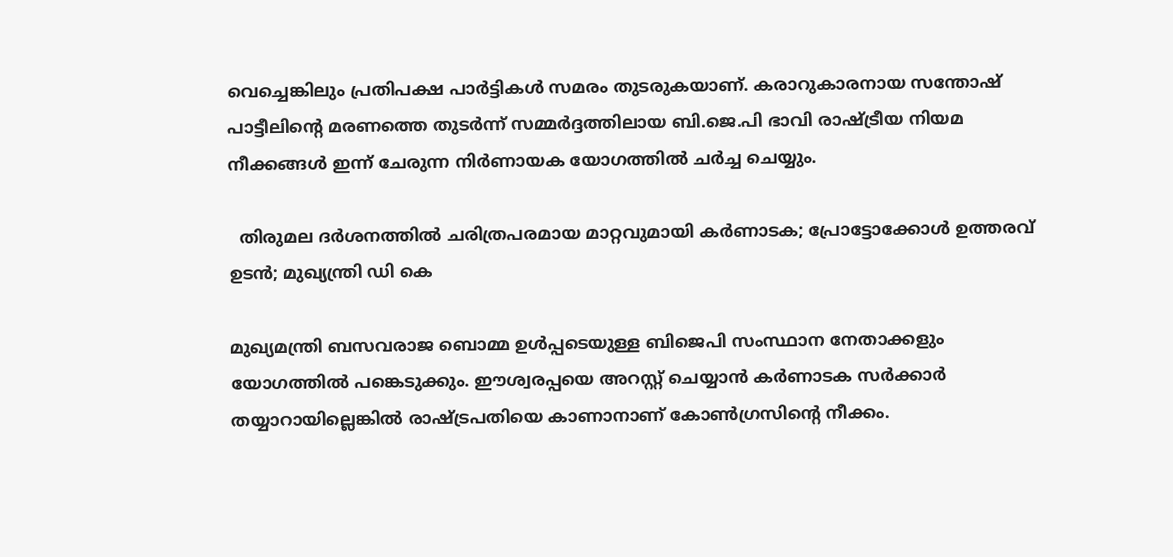വെച്ചെങ്കിലും പ്രതിപക്ഷ പാര്‍ട്ടികള്‍ സമരം തുടരുകയാണ്. കരാറുകാരനായ സന്തോഷ് പാട്ടീലിന്റെ മരണത്തെ തുടര്‍ന്ന് സമ്മര്‍ദ്ദത്തിലായ ബി.ജെ.പി ഭാവി രാഷ്ട്രീയ നിയമ നീക്കങ്ങള്‍ ഇന്ന് ചേരുന്ന നിര്‍ണായക യോഗത്തില്‍ ചര്‍ച്ച ചെയ്യും.

  തിരുമല ദർശനത്തിൽ ചരിത്രപരമായ മാറ്റവുമായി കർണാടക; പ്രോട്ടോക്കോൾ ഉത്തരവ് ഉടൻ; മുഖ്യന്ത്രി ഡി കെ

മുഖ്യമന്ത്രി ബസവരാജ ബൊമ്മ ഉള്‍പ്പടെയുള്ള ബിജെപി സംസ്ഥാന നേതാക്കളും യോഗത്തില്‍ പങ്കെടുക്കും. ഈശ്വരപ്പയെ അറസ്റ്റ് ചെയ്യാന്‍ കര്‍ണാടക സര്‍ക്കാര്‍ തയ്യാറായില്ലെങ്കില്‍ രാഷ്ട്രപതിയെ കാണാനാണ് കോണ്‍ഗ്രസിന്റെ നീക്കം.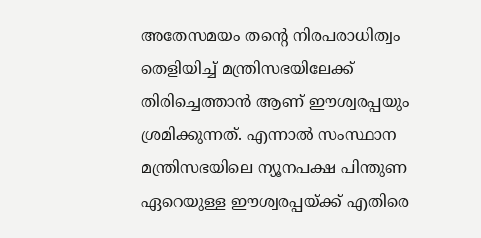അതേസമയം തന്റെ നിരപരാധിത്വം തെളിയിച്ച്‌ മന്ത്രിസഭയിലേക്ക് തിരിച്ചെത്താന്‍ ആണ് ഈശ്വരപ്പയും ശ്രമിക്കുന്നത്. എന്നാല്‍ സംസ്ഥാന മന്ത്രിസഭയിലെ ന്യൂനപക്ഷ പിന്തുണ ഏറെയുള്ള ഈശ്വരപ്പയ്ക്ക് എതിരെ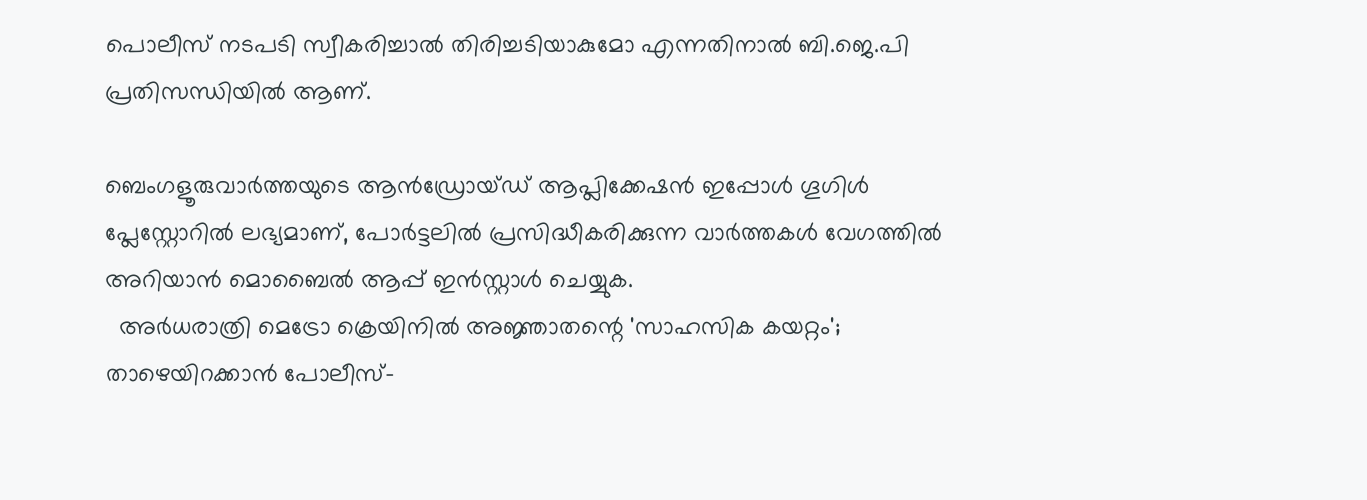പൊലീസ് നടപടി സ്വീകരിച്ചാല്‍ തിരിച്ചടിയാകുമോ എന്നതിനാൽ ബി.ജെ.പി പ്രതിസന്ധിയിൽ ആണ്.

ബെംഗളൂരുവാർത്തയുടെ ആൻഡ്രോയ്ഡ് ആപ്ലിക്കേഷൻ ഇപ്പോൾ ഗൂഗിൾ പ്ലേസ്റ്റോറിൽ ലഭ്യമാണ്, പോർട്ടലിൽ പ്രസിദ്ധീകരിക്കുന്ന വാർത്തകൾ വേഗത്തിൽ അറിയാൻ മൊബൈൽ ആപ്പ് ഇൻസ്റ്റാൾ ചെയ്യുക.
  അർധരാത്രി മെട്രോ ക്രെയിനിൽ അജ്ഞാതന്റെ 'സാഹസിക കയറ്റം'; താഴെയിറക്കാൻ പോലീസ്-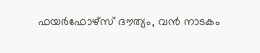ഫയർഫോഴ്സ് ദൗത്യം, വൻ നാടകം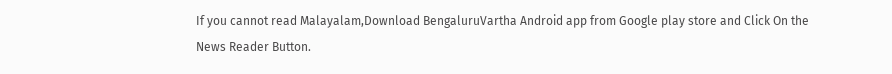If you cannot read Malayalam,Download BengaluruVartha Android app from Google play store and Click On the News Reader Button.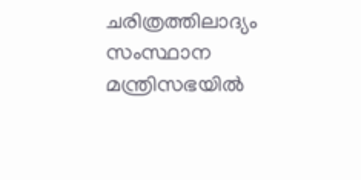ചരിത്രത്തിലാദ്യം സംസ്ഥാന മന്ത്രിസഭയിൽ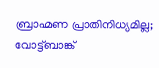ബ്രാഹ്മണ പ്രാതിനിധ്യമില്ല; വോട്ട്ബാങ്ക്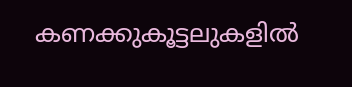കണക്കുകൂട്ടലുകളിൽ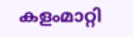കളംമാറ്റി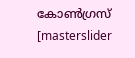കോൺഗ്രസ്
[masterslider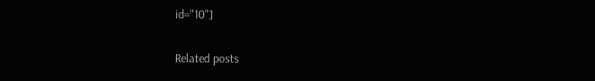id="10"]

Related posts